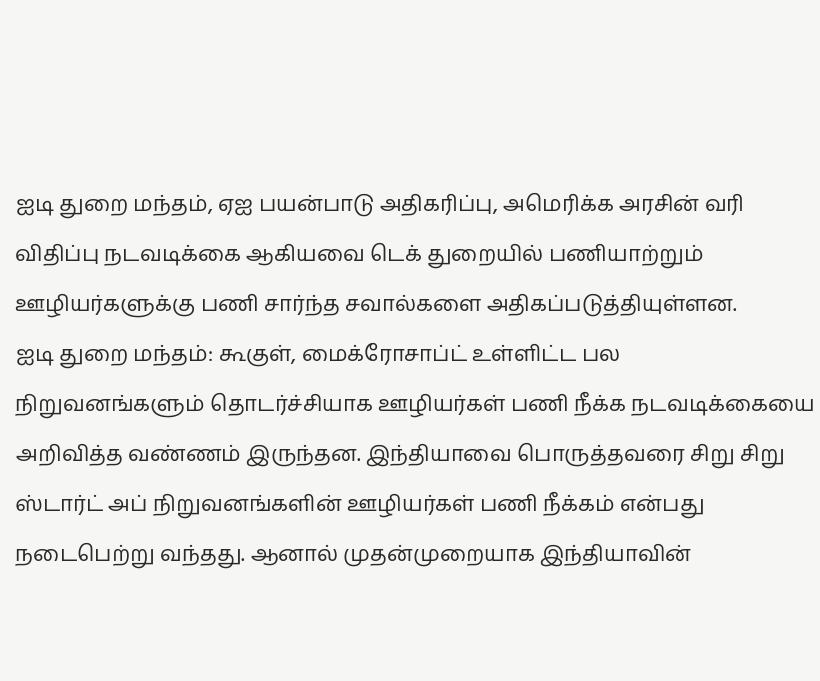ஐடி துறை மந்தம், ஏஐ பயன்பாடு அதிகரிப்பு, அமெரிக்க அரசின் வரி விதிப்பு நடவடிக்கை ஆகியவை டெக் துறையில் பணியாற்றும் ஊழியர்களுக்கு பணி சார்ந்த சவால்களை அதிகப்படுத்தியுள்ளன.
ஐடி துறை மந்தம்: கூகுள், மைக்ரோசாப்ட் உள்ளிட்ட பல நிறுவனங்களும் தொடர்ச்சியாக ஊழியர்கள் பணி நீக்க நடவடிக்கையை அறிவித்த வண்ணம் இருந்தன. இந்தியாவை பொருத்தவரை சிறு சிறு ஸ்டார்ட் அப் நிறுவனங்களின் ஊழியர்கள் பணி நீக்கம் என்பது நடைபெற்று வந்தது. ஆனால் முதன்முறையாக இந்தியாவின்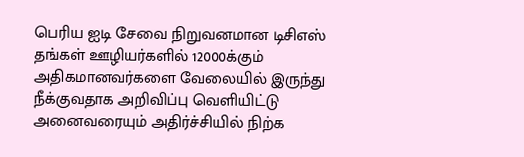பெரிய ஐடி சேவை நிறுவனமான டிசிஎஸ் தங்கள் ஊழியர்களில் 12000க்கும் அதிகமானவர்களை வேலையில் இருந்து நீக்குவதாக அறிவிப்பு வெளியிட்டு அனைவரையும் அதிர்ச்சியில் நிற்க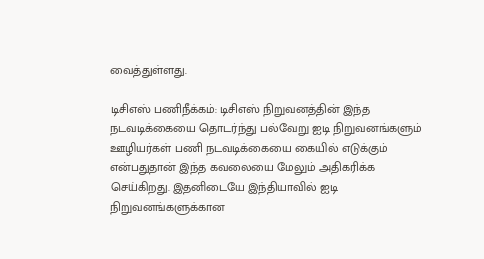வைத்துள்ளது.

டிசிஎஸ் பணிநீக்கம்: டிசிஎஸ் நிறுவனத்தின் இந்த நடவடிக்கையை தொடர்ந்து பல்வேறு ஐடி நிறுவனங்களும் ஊழியர்கள் பணி நடவடிக்கையை கையில் எடுக்கும் என்பதுதான் இந்த கவலையை மேலும் அதிகரிக்க செய்கிறது. இதனிடையே இந்தியாவில் ஐடி நிறுவனங்களுக்கான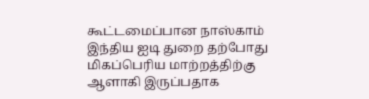கூட்டமைப்பான நாஸ்காம் இந்திய ஐடி துறை தற்போது மிகப்பெரிய மாற்றத்திற்கு ஆளாகி இருப்பதாக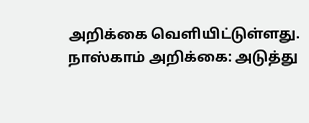அறிக்கை வெளியிட்டுள்ளது.
நாஸ்காம் அறிக்கை: அடுத்து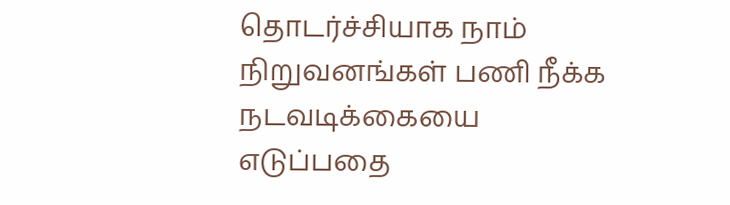தொடர்ச்சியாக நாம் நிறுவனங்கள் பணி நீக்க நடவடிக்கையை எடுப்பதை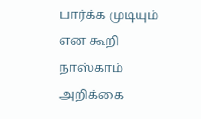பார்க்க முடியும் என கூறி நாஸ்காம் அறிக்கை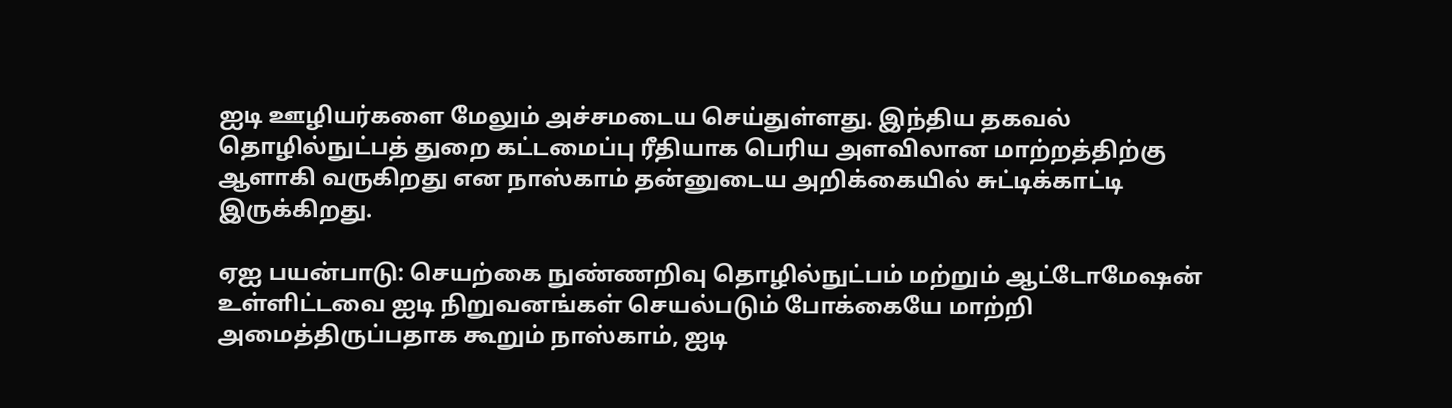ஐடி ஊழியர்களை மேலும் அச்சமடைய செய்துள்ளது. இந்திய தகவல் தொழில்நுட்பத் துறை கட்டமைப்பு ரீதியாக பெரிய அளவிலான மாற்றத்திற்கு ஆளாகி வருகிறது என நாஸ்காம் தன்னுடைய அறிக்கையில் சுட்டிக்காட்டி இருக்கிறது.

ஏஐ பயன்பாடு: செயற்கை நுண்ணறிவு தொழில்நுட்பம் மற்றும் ஆட்டோமேஷன் உள்ளிட்டவை ஐடி நிறுவனங்கள் செயல்படும் போக்கையே மாற்றி அமைத்திருப்பதாக கூறும் நாஸ்காம், ஐடி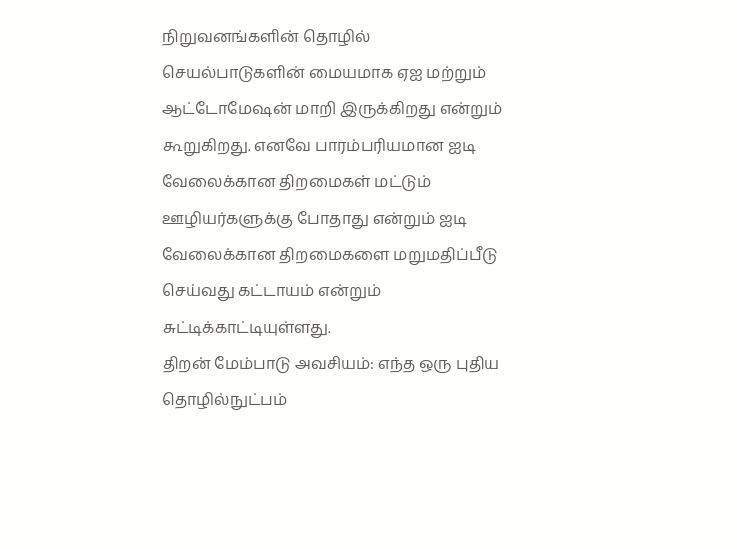நிறுவனங்களின் தொழில் செயல்பாடுகளின் மையமாக ஏஐ மற்றும் ஆட்டோமேஷன் மாறி இருக்கிறது என்றும் கூறுகிறது. எனவே பாரம்பரியமான ஐடி வேலைக்கான திறமைகள் மட்டும் ஊழியர்களுக்கு போதாது என்றும் ஐடி வேலைக்கான திறமைகளை மறுமதிப்பீடு செய்வது கட்டாயம் என்றும் சுட்டிக்காட்டியுள்ளது.
திறன் மேம்பாடு அவசியம்: எந்த ஒரு புதிய தொழில்நுட்பம்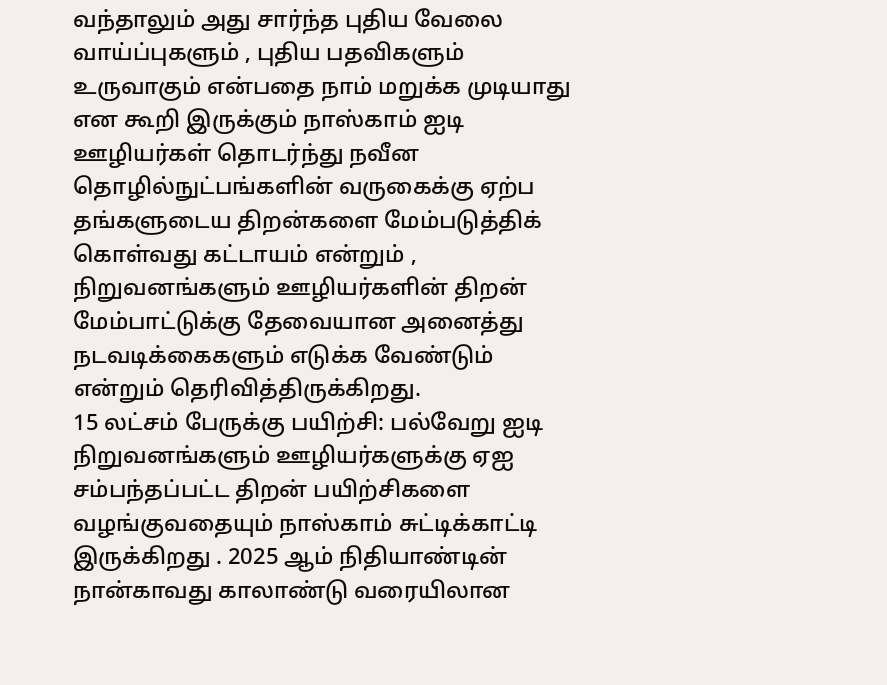வந்தாலும் அது சார்ந்த புதிய வேலை வாய்ப்புகளும் , புதிய பதவிகளும் உருவாகும் என்பதை நாம் மறுக்க முடியாது என கூறி இருக்கும் நாஸ்காம் ஐடி ஊழியர்கள் தொடர்ந்து நவீன தொழில்நுட்பங்களின் வருகைக்கு ஏற்ப தங்களுடைய திறன்களை மேம்படுத்திக் கொள்வது கட்டாயம் என்றும் , நிறுவனங்களும் ஊழியர்களின் திறன் மேம்பாட்டுக்கு தேவையான அனைத்து நடவடிக்கைகளும் எடுக்க வேண்டும் என்றும் தெரிவித்திருக்கிறது.
15 லட்சம் பேருக்கு பயிற்சி: பல்வேறு ஐடி நிறுவனங்களும் ஊழியர்களுக்கு ஏஐ சம்பந்தப்பட்ட திறன் பயிற்சிகளை வழங்குவதையும் நாஸ்காம் சுட்டிக்காட்டி இருக்கிறது . 2025 ஆம் நிதியாண்டின் நான்காவது காலாண்டு வரையிலான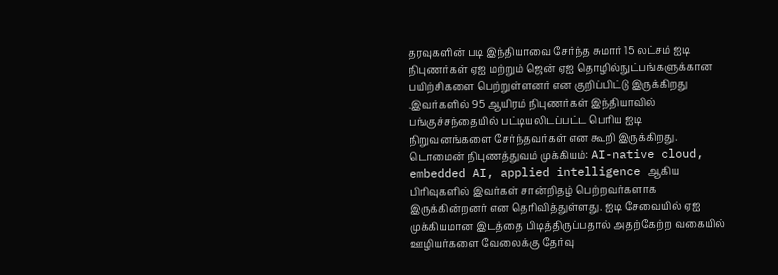தரவுகளின் படி இந்தியாவை சேர்ந்த சுமார் 15 லட்சம் ஐடி நிபுணர்கள் ஏஐ மற்றும் ஜென் ஏஐ தொழில்நுட்பங்களுக்கான பயிற்சிகளை பெற்றுள்ளனர் என குறிப்பிட்டு இருக்கிறது .இவர்களில் 95 ஆயிரம் நிபுணர்கள் இந்தியாவில் பங்குச்சந்தையில் பட்டியலிடப்பட்ட பெரிய ஐடி நிறுவனங்களை சேர்ந்தவர்கள் என கூறி இருக்கிறது.
டொமைன் நிபுணத்துவம் முக்கியம்: AI-native cloud, embedded AI, applied intelligence ஆகிய பிரிவுகளில் இவர்கள் சான்றிதழ் பெற்றவர்களாக இருக்கின்றனர் என தெரிவித்துள்ளது. ஐடி சேவையில் ஏஐ முக்கியமான இடத்தை பிடித்திருப்பதால் அதற்கேற்ற வகையில் ஊழியர்களை வேலைக்கு தேர்வு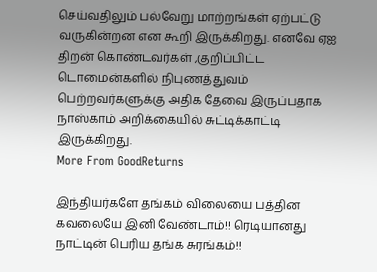செய்வதிலும் பல்வேறு மாற்றங்கள் ஏற்பட்டு வருகின்றன என கூறி இருக்கிறது. எனவே ஏஐ திறன் கொண்டவர்கள் ,குறிப்பிட்ட டொமைன்களில் நிபுணத்துவம் பெற்றவர்களுக்கு அதிக தேவை இருப்பதாக நாஸ்காம் அறிக்கையில் சுட்டிக்காட்டி இருக்கிறது.
More From GoodReturns

இந்தியர்களே தங்கம் விலையை பத்தின கவலையே இனி வேண்டாம்!! ரெடியானது நாட்டின் பெரிய தங்க சுரங்கம்!!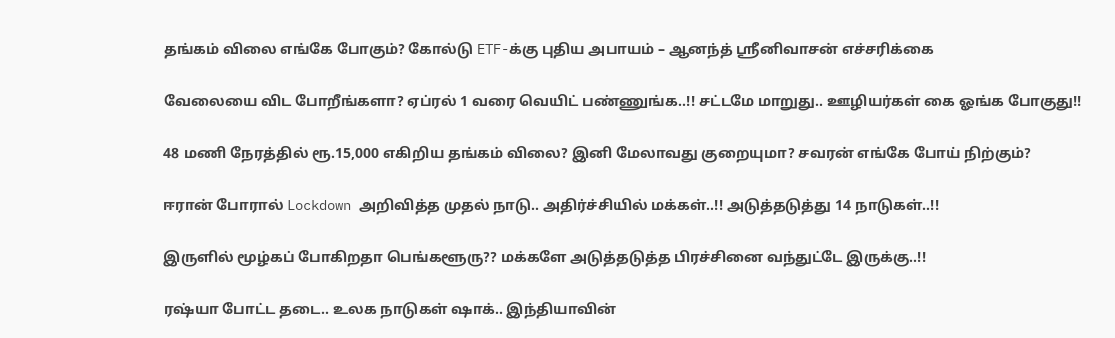தங்கம் விலை எங்கே போகும்? கோல்டு ETF-க்கு புதிய அபாயம் – ஆனந்த் ஸ்ரீனிவாசன் எச்சரிக்கை

வேலையை விட போறீங்களா? ஏப்ரல் 1 வரை வெயிட் பண்ணுங்க..!! சட்டமே மாறுது.. ஊழியர்கள் கை ஓங்க போகுது!!

48 மணி நேரத்தில் ரூ.15,000 எகிறிய தங்கம் விலை? இனி மேலாவது குறையுமா? சவரன் எங்கே போய் நிற்கும்?

ஈரான் போரால் Lockdown அறிவித்த முதல் நாடு.. அதிர்ச்சியில் மக்கள்..!! அடுத்தடுத்து 14 நாடுகள்..!!

இருளில் மூழ்கப் போகிறதா பெங்களூரு?? மக்களே அடுத்தடுத்த பிரச்சினை வந்துட்டே இருக்கு..!!

ரஷ்யா போட்ட தடை.. உலக நாடுகள் ஷாக்.. இந்தியாவின்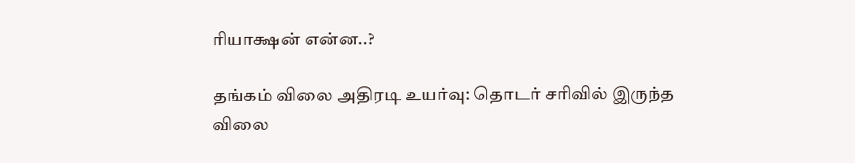ரியாக்ஷன் என்ன..?

தங்கம் விலை அதிரடி உயர்வு: தொடர் சரிவில் இருந்த விலை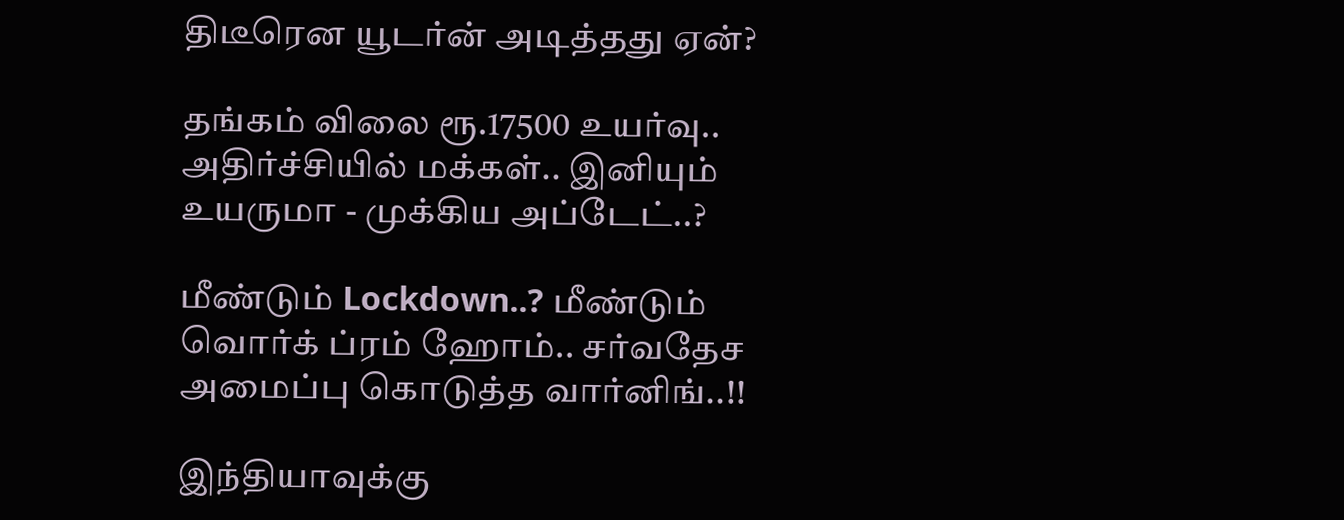திடீரென யூடர்ன் அடித்தது ஏன்?

தங்கம் விலை ரூ.17500 உயர்வு.. அதிர்ச்சியில் மக்கள்.. இனியும் உயருமா - முக்கிய அப்டேட்..?

மீண்டும் Lockdown..? மீண்டும் வொர்க் ப்ரம் ஹோம்.. சர்வதேச அமைப்பு கொடுத்த வார்னிங்..!!

இந்தியாவுக்கு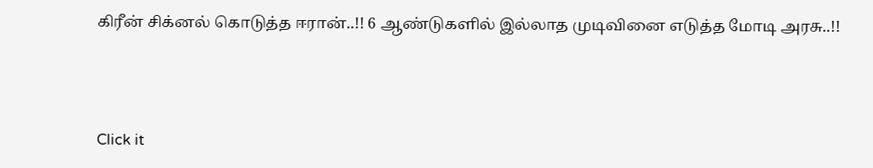கிரீன் சிக்னல் கொடுத்த ஈரான்..!! 6 ஆண்டுகளில் இல்லாத முடிவினை எடுத்த மோடி அரசு..!!



Click it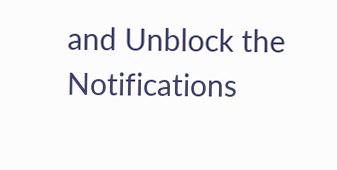and Unblock the Notifications